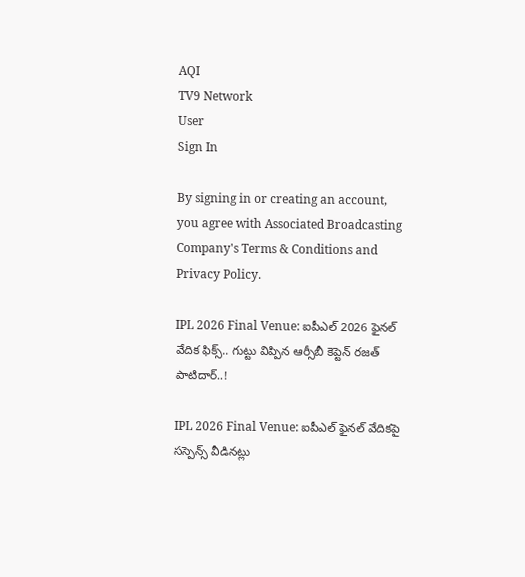AQI
TV9 Network
User
Sign In

By signing in or creating an account, you agree with Associated Broadcasting Company's Terms & Conditions and Privacy Policy.

IPL 2026 Final Venue: ఐపీఎల్ 2026 ఫైనల్ వేదిక ఫిక్స్.. గుట్టు విప్పిన ఆర్సీబీ కెప్టెన్ రజత్ పాటిదార్..!

IPL 2026 Final Venue: ఐపీఎల్ ఫైనల్ వేదికపై సస్పెన్స్ వీడినట్లు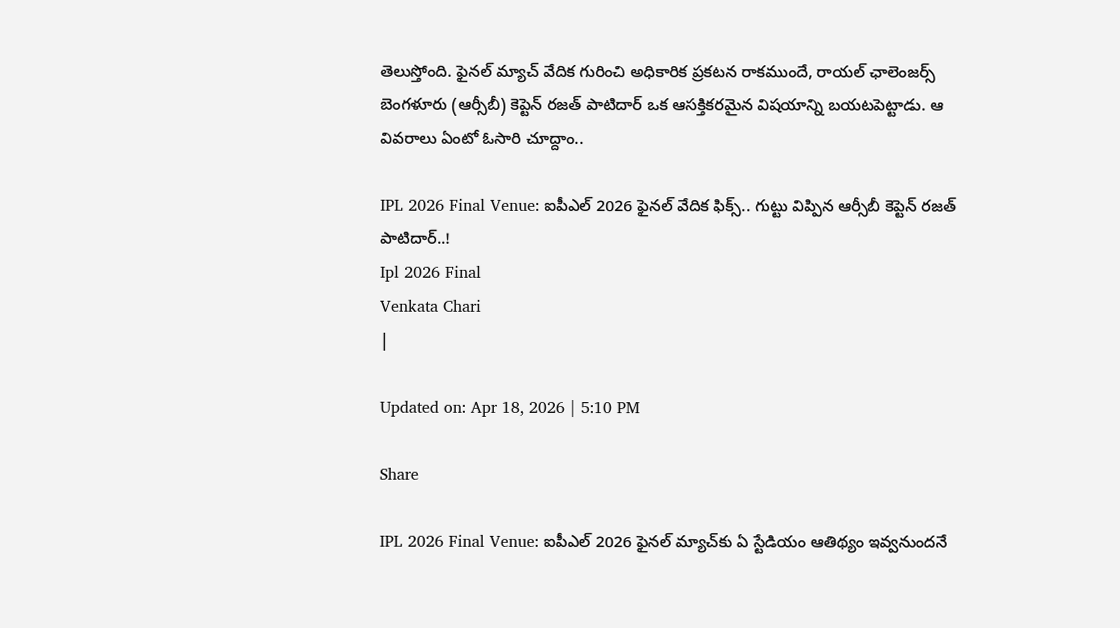తెలుస్తోంది. ఫైనల్ మ్యాచ్ వేదిక గురించి అధికారిక ప్రకటన రాకముందే, రాయల్ ఛాలెంజర్స్ బెంగళూరు (ఆర్సీబీ) కెప్టెన్ రజత్ పాటిదార్ ఒక ఆసక్తికరమైన విషయాన్ని బయటపెట్టాడు. ఆ వివరాలు ఏంటో ఓసారి చూద్దాం..

IPL 2026 Final Venue: ఐపీఎల్ 2026 ఫైనల్ వేదిక ఫిక్స్.. గుట్టు విప్పిన ఆర్సీబీ కెప్టెన్ రజత్ పాటిదార్..!
Ipl 2026 Final
Venkata Chari
|

Updated on: Apr 18, 2026 | 5:10 PM

Share

IPL 2026 Final Venue: ఐపీఎల్ 2026 ఫైనల్ మ్యాచ్‌కు ఏ స్టేడియం ఆతిథ్యం ఇవ్వనుందనే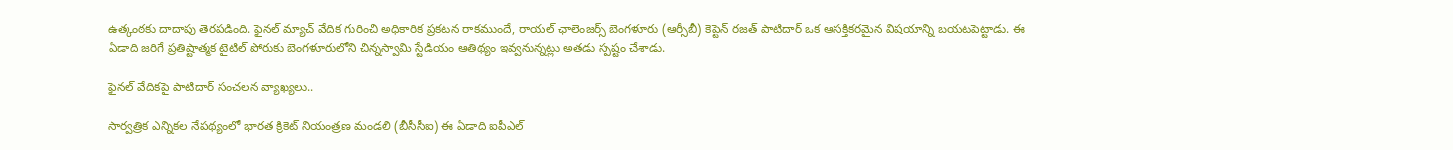ఉత్కంఠకు దాదాపు తెరపడింది. ఫైనల్ మ్యాచ్ వేదిక గురించి అధికారిక ప్రకటన రాకముందే, రాయల్ ఛాలెంజర్స్ బెంగళూరు (ఆర్సీబీ) కెప్టెన్ రజత్ పాటిదార్ ఒక ఆసక్తికరమైన విషయాన్ని బయటపెట్టాడు. ఈ ఏడాది జరిగే ప్రతిష్టాత్మక టైటిల్ పోరుకు బెంగళూరులోని చిన్నస్వామి స్టేడియం ఆతిథ్యం ఇవ్వనున్నట్లు అతడు స్పష్టం చేశాడు.

ఫైనల్ వేదికపై పాటిదార్ సంచలన వ్యాఖ్యలు..

సార్వత్రిక ఎన్నికల నేపథ్యంలో భారత క్రికెట్ నియంత్రణ మండలి (బీసీసీఐ) ఈ ఏడాది ఐపీఎల్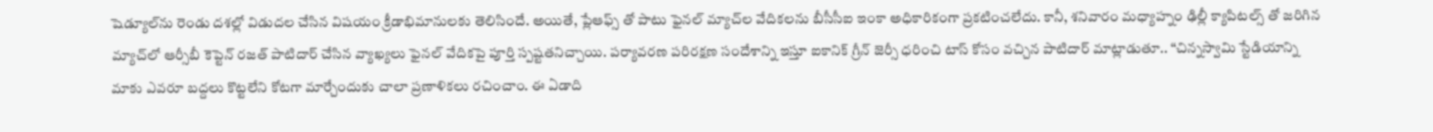షెడ్యూల్‌ను రెండు దశల్లో విడుదల చేసిన విషయం క్రీడాభిమానులకు తెలిసిందే. అయితే, ప్లేఆఫ్స్ తో పాటు ఫైనల్ మ్యాచ్‌ల వేదికలను బీసీసీఐ ఇంకా అధికారికంగా ప్రకటించలేదు. కానీ, శనివారం మధ్యాహ్నం ఢిల్లీ క్యాపిటల్స్ తో జరిగిన మ్యాచ్‌లో ఆర్సీబీ కెప్టెన్ రజత్ పాటిదార్ చేసిన వ్యాఖ్యలు ఫైనల్ వేదికపై పూర్తి స్పష్టతనిచ్చాయి. పర్యావరణ పరిరక్షణ సందేశాన్ని ఇస్తూ ఐకానిక్ గ్రీన్ జెర్సీ ధరించి టాస్ కోసం వచ్చిన పాటిదార్ మాట్లాడుతూ.. “చిన్నస్వామి స్టేడియాన్ని మాకు ఎవరూ బద్దలు కొట్టలేని కోటగా మార్చేందుకు చాలా ప్రణాళికలు రచించాం. ఈ ఏడాది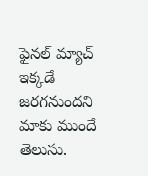ఫైనల్ మ్యాచ్ ఇక్కడే జరగనుందని మాకు ముందే తెలుసు.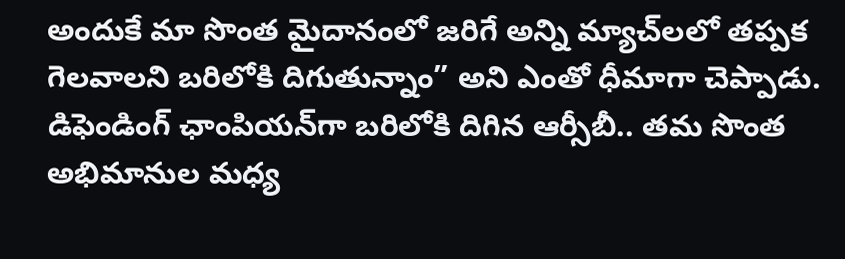అందుకే మా సొంత మైదానంలో జరిగే అన్ని మ్యాచ్‌లలో తప్పక గెలవాలని బరిలోకి దిగుతున్నాం” అని ఎంతో ధీమాగా చెప్పాడు. డిఫెండింగ్ ఛాంపియన్‌గా బరిలోకి దిగిన ఆర్సీబీ.. తమ సొంత అభిమానుల మధ్య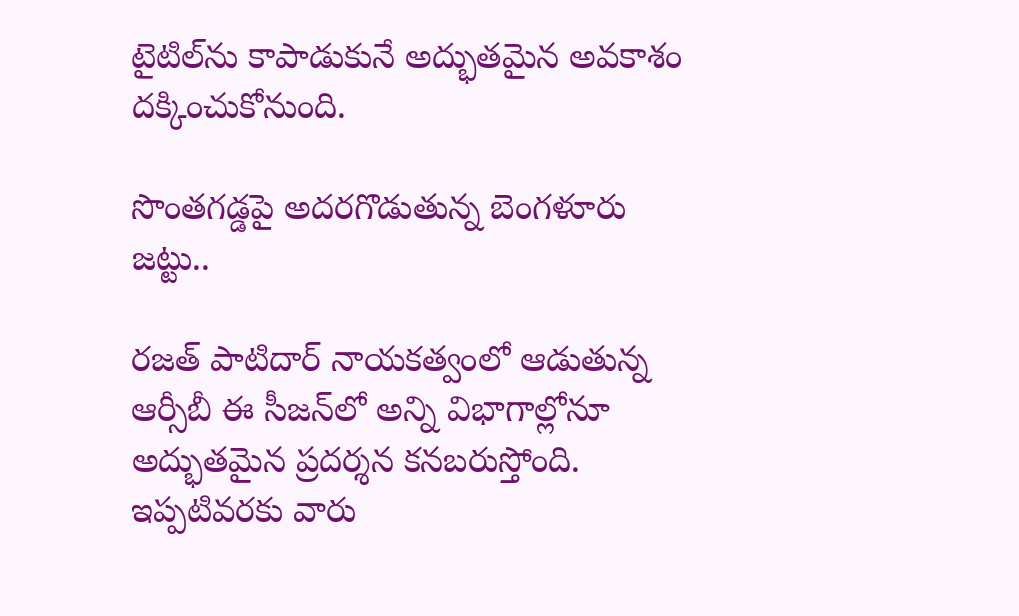టైటిల్‌ను కాపాడుకునే అద్భుతమైన అవకాశం దక్కించుకోనుంది.

సొంతగడ్డపై అదరగొడుతున్న బెంగళూరు జట్టు..

రజత్ పాటిదార్ నాయకత్వంలో ఆడుతున్న ఆర్సీబీ ఈ సీజన్‌లో అన్ని విభాగాల్లోనూ అద్భుతమైన ప్రదర్శన కనబరుస్తోంది. ఇప్పటివరకు వారు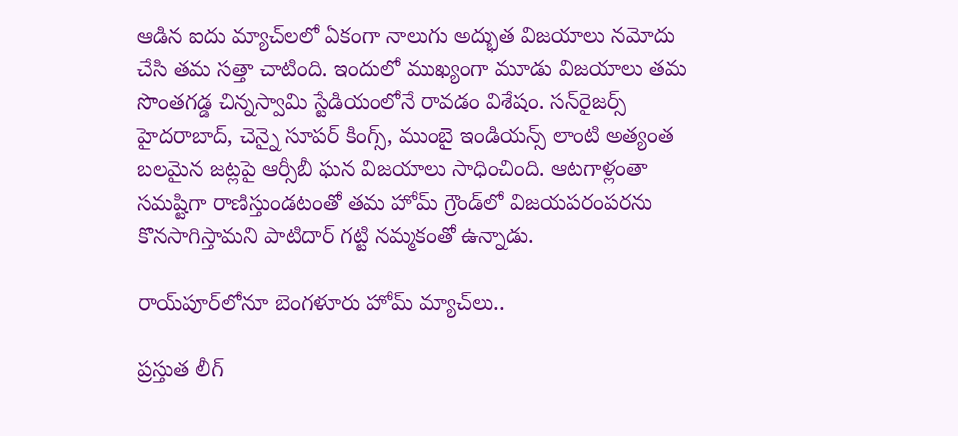ఆడిన ఐదు మ్యాచ్‌లలో ఏకంగా నాలుగు అద్భుత విజయాలు నమోదు చేసి తమ సత్తా చాటింది. ఇందులో ముఖ్యంగా మూడు విజయాలు తమ సొంతగడ్డ చిన్నస్వామి స్టేడియంలోనే రావడం విశేషం. సన్‌రైజర్స్ హైదరాబాద్, చెన్నై సూపర్ కింగ్స్, ముంబై ఇండియన్స్ లాంటి అత్యంత బలమైన జట్లపై ఆర్సీబీ ఘన విజయాలు సాధించింది. ఆటగాళ్లంతా సమష్టిగా రాణిస్తుండటంతో తమ హోమ్ గ్రౌండ్‌లో విజయపరంపరను కొనసాగిస్తామని పాటిదార్ గట్టి నమ్మకంతో ఉన్నాడు.

రాయ్‌పూర్‌లోనూ బెంగళూరు హోమ్ మ్యాచ్‌లు..

ప్రస్తుత లీగ్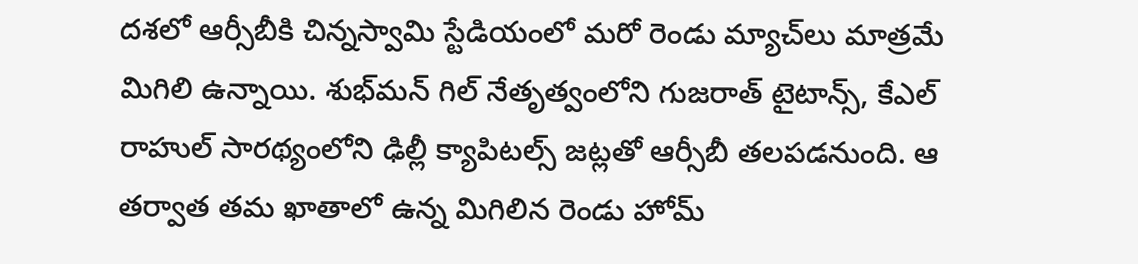దశలో ఆర్సీబీకి చిన్నస్వామి స్టేడియంలో మరో రెండు మ్యాచ్‌లు మాత్రమే మిగిలి ఉన్నాయి. శుభ్‌మన్ గిల్ నేతృత్వంలోని గుజరాత్ టైటాన్స్, కేఎల్ రాహుల్ సారథ్యంలోని ఢిల్లీ క్యాపిటల్స్ జట్లతో ఆర్సీబీ తలపడనుంది. ఆ తర్వాత తమ ఖాతాలో ఉన్న మిగిలిన రెండు హోమ్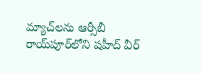మ్యాచ్‌లను ఆర్సీబీ రాయ్‌పూర్‌లోని షహీద్ వీర్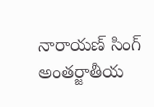నారాయణ్ సింగ్ అంతర్జాతీయ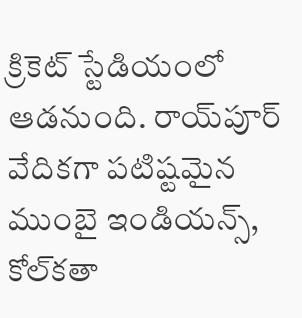క్రికెట్ స్టేడియంలో ఆడనుంది. రాయ్‌పూర్ వేదికగా పటిష్టమైన ముంబై ఇండియన్స్, కోల్‌కతా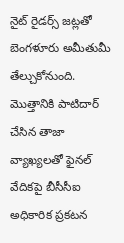నైట్ రైడర్స్ జట్లతో బెంగళూరు అమీతుమీ తేల్చుకోనుంది. మొత్తానికి పాటిదార్ చేసిన తాజా వ్యాఖ్యలతో ఫైనల్ వేదికపై బీసీసీఐ అధికారిక ప్రకటన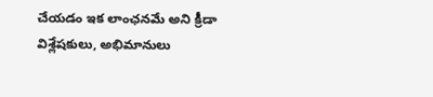చేయడం ఇక లాంఛనమే అని క్రీడా విశ్లేషకులు, అభిమానులు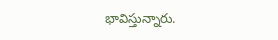భావిస్తున్నారు.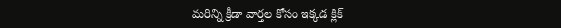మరిన్ని క్రీడా వార్తల కోసం ఇక్కడ క్లిక్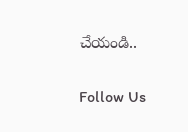చేయండి..

Follow Us